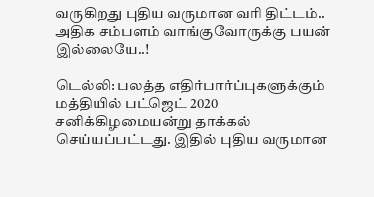வருகிறது புதிய வருமான வரி திட்டம்.. அதிக சம்பளம் வாங்குவோருக்கு பயன் இல்லையே..!

டெல்லி: பலத்த எதிர்பார்ப்புகளுக்கும் மத்தியில் பட்ஜெட் 2020 சனிக்கிழமையன்று தாக்கல் செய்யப்பட்டது. இதில் புதிய வருமான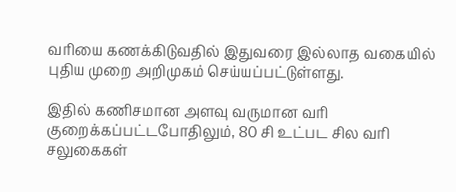வரியை கணக்கிடுவதில் இதுவரை இல்லாத வகையில் புதிய முறை அறிமுகம் செய்யப்பட்டுள்ளது.

இதில் கணிசமான அளவு வருமான வரி குறைக்கப்பட்டபோதிலும், 80 சி உட்பட சில வரி சலுகைகள்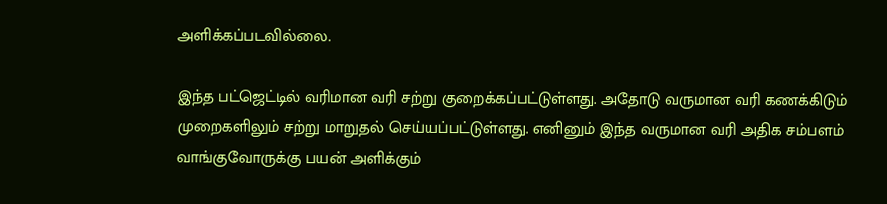அளிக்கப்படவில்லை.

இந்த பட்ஜெட்டில் வரிமான வரி சற்று குறைக்கப்பட்டுள்ளது. அதோடு வருமான வரி கணக்கிடும் முறைகளிலும் சற்று மாறுதல் செய்யப்பட்டுள்ளது. எனினும் இந்த வருமான வரி அதிக சம்பளம் வாங்குவோருக்கு பயன் அளிக்கும்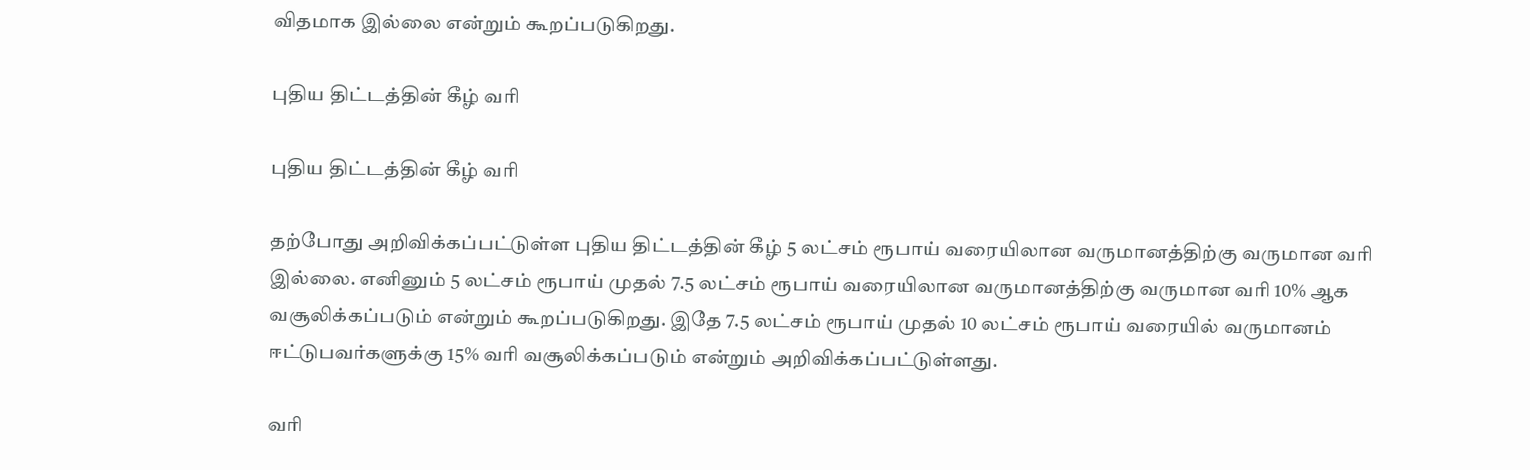விதமாக இல்லை என்றும் கூறப்படுகிறது.

புதிய திட்டத்தின் கீழ் வரி

புதிய திட்டத்தின் கீழ் வரி

தற்போது அறிவிக்கப்பட்டுள்ள புதிய திட்டத்தின் கீழ் 5 லட்சம் ரூபாய் வரையிலான வருமானத்திற்கு வருமான வரி இல்லை. எனினும் 5 லட்சம் ரூபாய் முதல் 7.5 லட்சம் ரூபாய் வரையிலான வருமானத்திற்கு வருமான வரி 10% ஆக வசூலிக்கப்படும் என்றும் கூறப்படுகிறது. இதே 7.5 லட்சம் ரூபாய் முதல் 10 லட்சம் ரூபாய் வரையில் வருமானம் ஈட்டுபவர்களுக்கு 15% வரி வசூலிக்கப்படும் என்றும் அறிவிக்கப்பட்டுள்ளது.

வரி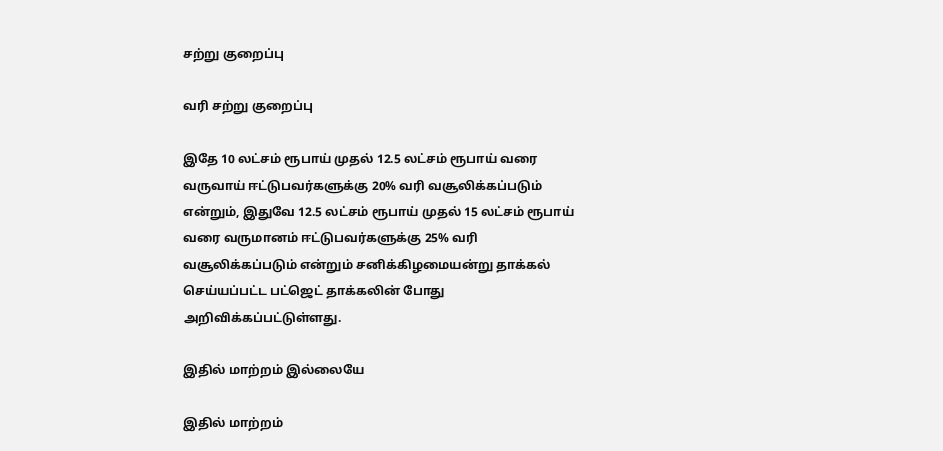சற்று குறைப்பு

வரி சற்று குறைப்பு

இதே 10 லட்சம் ரூபாய் முதல் 12.5 லட்சம் ரூபாய் வரை வருவாய் ஈட்டுபவர்களுக்கு 20% வரி வசூலிக்கப்படும் என்றும், இதுவே 12.5 லட்சம் ரூபாய் முதல் 15 லட்சம் ரூபாய் வரை வருமானம் ஈட்டுபவர்களுக்கு 25% வரி வசூலிக்கப்படும் என்றும் சனிக்கிழமையன்று தாக்கல் செய்யப்பட்ட பட்ஜெட் தாக்கலின் போது அறிவிக்கப்பட்டுள்ளது.

இதில் மாற்றம் இல்லையே

இதில் மாற்றம்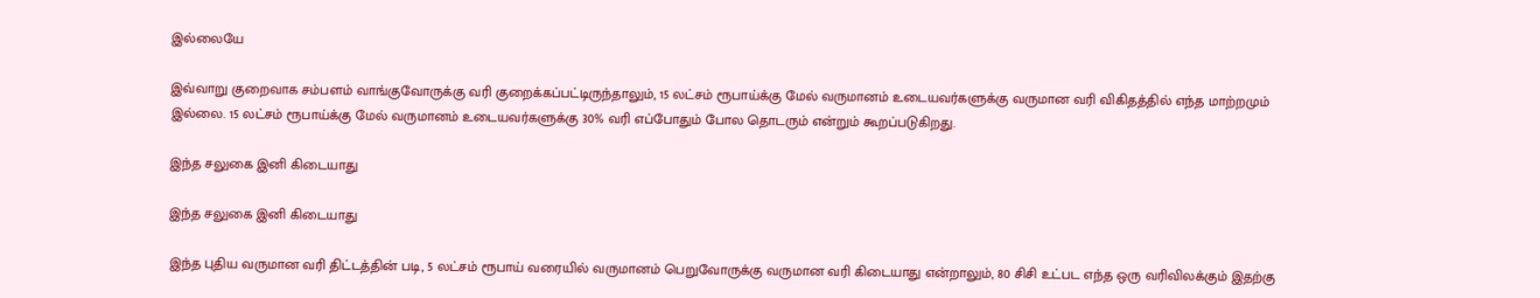இல்லையே

இவ்வாறு குறைவாக சம்பளம் வாங்குவோருக்கு வரி குறைக்கப்பட்டிருந்தாலும், 15 லட்சம் ரூபாய்க்கு மேல் வருமானம் உடையவர்களுக்கு வருமான வரி விகிதத்தில் எந்த மாற்றமும் இல்லை. 15 லட்சம் ரூபாய்க்கு மேல் வருமானம் உடையவர்களுக்கு 30% வரி எப்போதும் போல தொடரும் என்றும் கூறப்படுகிறது.

இந்த சலுகை இனி கிடையாது

இந்த சலுகை இனி கிடையாது

இந்த புதிய வருமான வரி திட்டத்தின் படி, 5 லட்சம் ரூபாய் வரையில் வருமானம் பெறுவோருக்கு வருமான வரி கிடையாது என்றாலும், 80 சிசி உட்பட எந்த ஒரு வரிவிலக்கும் இதற்கு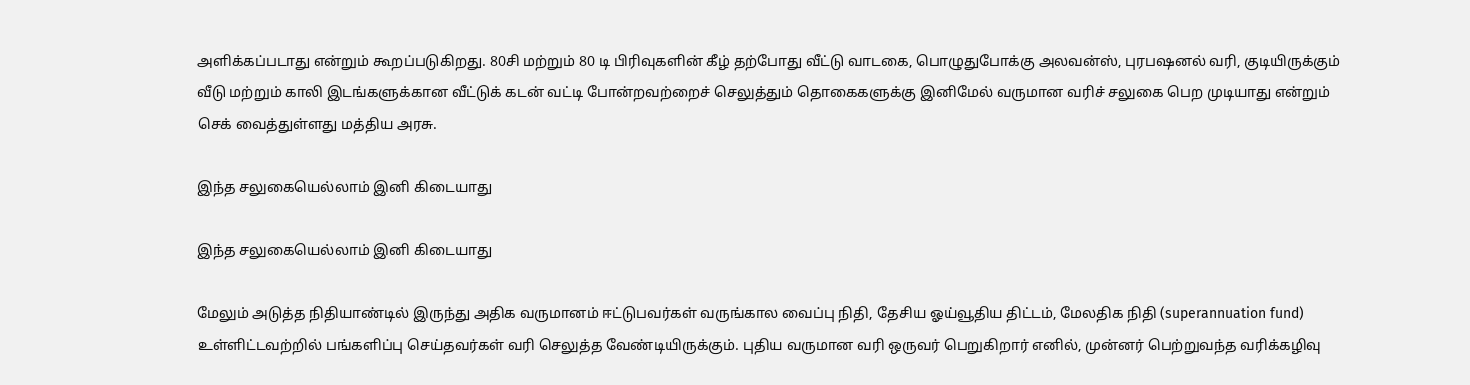அளிக்கப்படாது என்றும் கூறப்படுகிறது. 80சி மற்றும் 80 டி பிரிவுகளின் கீழ் தற்போது வீட்டு வாடகை, பொழுதுபோக்கு அலவன்ஸ், புரபஷனல் வரி, குடியிருக்கும் வீடு மற்றும் காலி இடங்களுக்கான வீட்டுக் கடன் வட்டி போன்றவற்றைச் செலுத்தும் தொகைகளுக்கு இனிமேல் வருமான வரிச் சலுகை பெற முடியாது என்றும் செக் வைத்துள்ளது மத்திய அரசு.

இந்த சலுகையெல்லாம் இனி கிடையாது

இந்த சலுகையெல்லாம் இனி கிடையாது

மேலும் அடுத்த நிதியாண்டில் இருந்து அதிக வருமானம் ஈட்டுபவர்கள் வருங்கால வைப்பு நிதி, தேசிய ஓய்வூதிய திட்டம், மேலதிக நிதி (superannuation fund) உள்ளிட்டவற்றில் பங்களிப்பு செய்தவர்கள் வரி செலுத்த வேண்டியிருக்கும். புதிய வருமான வரி ஒருவர் பெறுகிறார் எனில், முன்னர் பெற்றுவந்த வரிக்கழிவு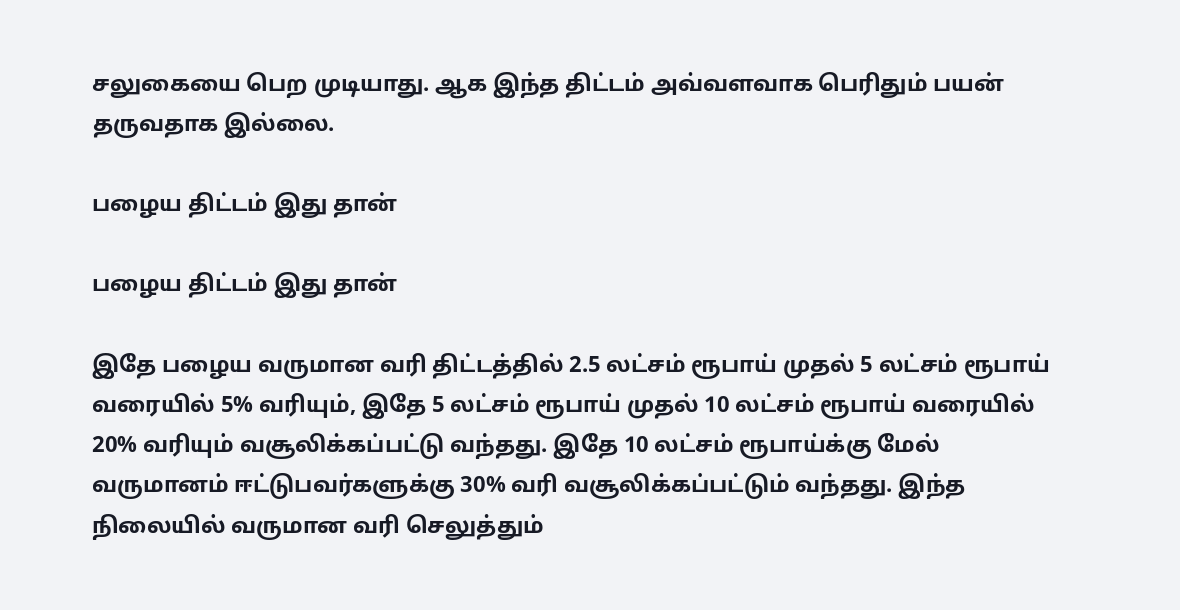சலுகையை பெற முடியாது. ஆக இந்த திட்டம் அவ்வளவாக பெரிதும் பயன் தருவதாக இல்லை.

பழைய திட்டம் இது தான்

பழைய திட்டம் இது தான்

இதே பழைய வருமான வரி திட்டத்தில் 2.5 லட்சம் ரூபாய் முதல் 5 லட்சம் ரூபாய் வரையில் 5% வரியும், இதே 5 லட்சம் ரூபாய் முதல் 10 லட்சம் ரூபாய் வரையில் 20% வரியும் வசூலிக்கப்பட்டு வந்தது. இதே 10 லட்சம் ரூபாய்க்கு மேல் வருமானம் ஈட்டுபவர்களுக்கு 30% வரி வசூலிக்கப்பட்டும் வந்தது. இந்த நிலையில் வருமான வரி செலுத்தும்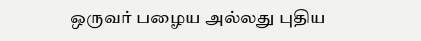ஒருவர் பழைய அல்லது புதிய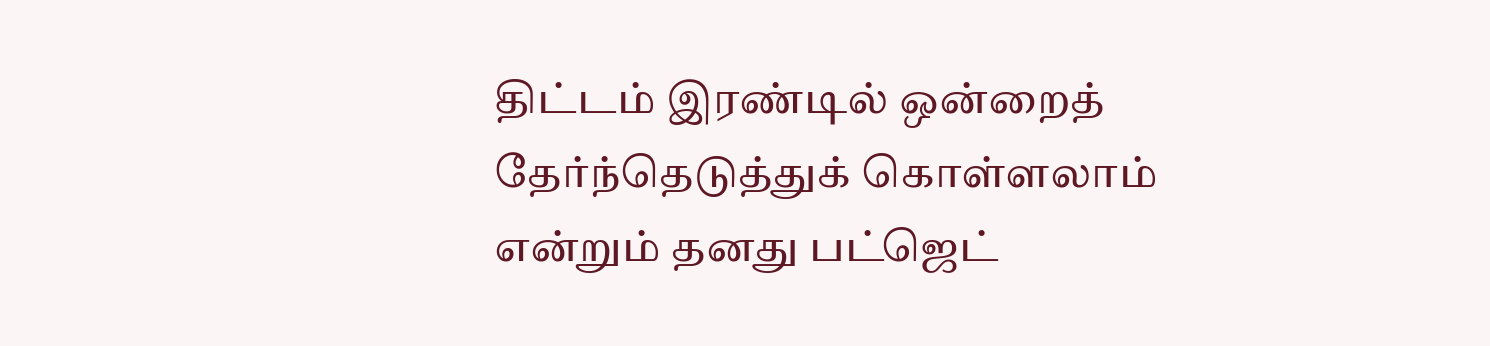திட்டம் இரண்டில் ஒன்றைத் தேர்ந்தெடுத்துக் கொள்ளலாம் என்றும் தனது பட்ஜெட்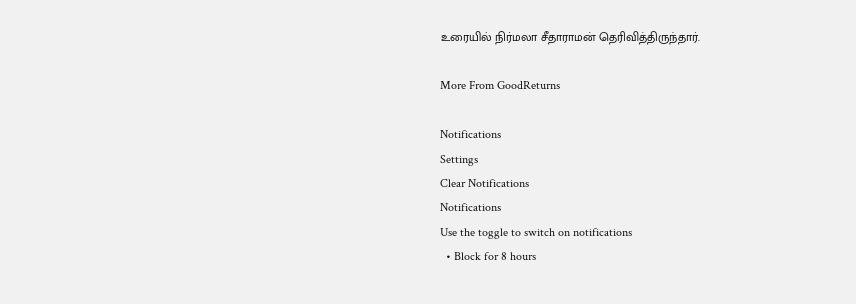உரையில் நிர்மலா சீதாராமன் தெரிவித்திருந்தார்.

More From GoodReturns

Notifications
Settings
Clear Notifications
Notifications
Use the toggle to switch on notifications
  • Block for 8 hours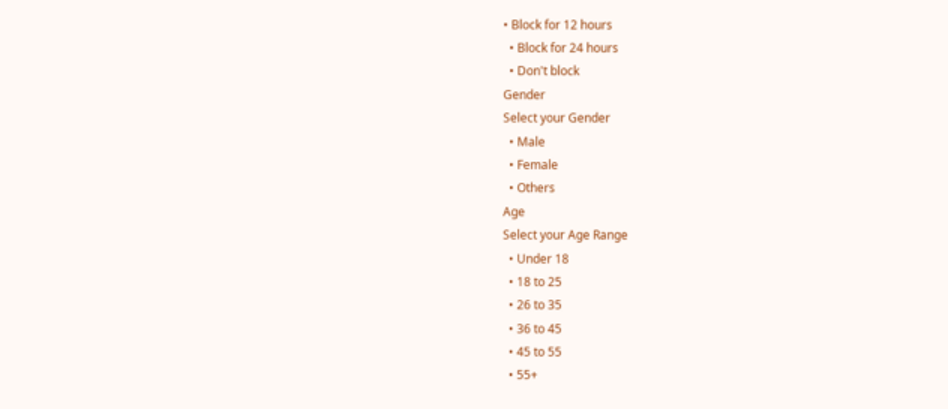• Block for 12 hours
  • Block for 24 hours
  • Don't block
Gender
Select your Gender
  • Male
  • Female
  • Others
Age
Select your Age Range
  • Under 18
  • 18 to 25
  • 26 to 35
  • 36 to 45
  • 45 to 55
  • 55+